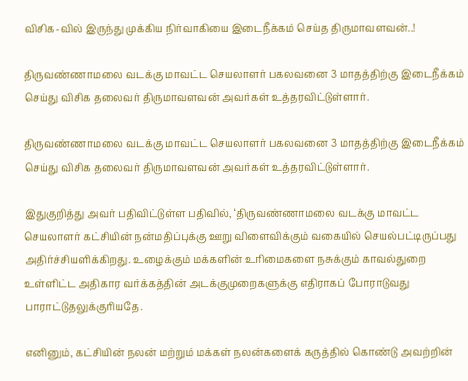விசிக-வில் இருந்து முக்கிய நிர்வாகியை இடைநீக்கம் செய்த திருமாவளவன்..!

திருவண்ணாமலை வடக்கு மாவட்ட செயலாளர் பகலவனை 3 மாதத்திற்கு இடைநீக்கம் செய்து விசிக தலைவர் திருமாவளவன் அவர்கள் உத்தரவிட்டுள்ளார்.

திருவண்ணாமலை வடக்கு மாவட்ட செயலாளர் பகலவனை 3 மாதத்திற்கு இடைநீக்கம் செய்து விசிக தலைவர் திருமாவளவன் அவர்கள் உத்தரவிட்டுள்ளார்.

இதுகுறித்து அவர் பதிவிட்டுள்ள பதிவில், ‘திருவண்ணாமலை வடக்கு மாவட்ட செயலாளர் கட்சியின் நன்மதிப்புக்கு ஊறு விளைவிக்கும் வகையில் செயல்பட்டிருப்பது அதிர்ச்சியளிக்கிறது. உழைக்கும் மக்களின் உரிமைகளை நசுக்கும் காவல்துறை உள்ளிட்ட அதிகார வர்க்கத்தின் அடக்குமுறைகளுக்கு எதிராகப் போராடுவது பாராட்டுதலுக்குரியதே.

எனினும், கட்சியின் நலன் மற்றும் மக்கள் நலன்களைக் கருத்தில் கொண்டு அவற்றின்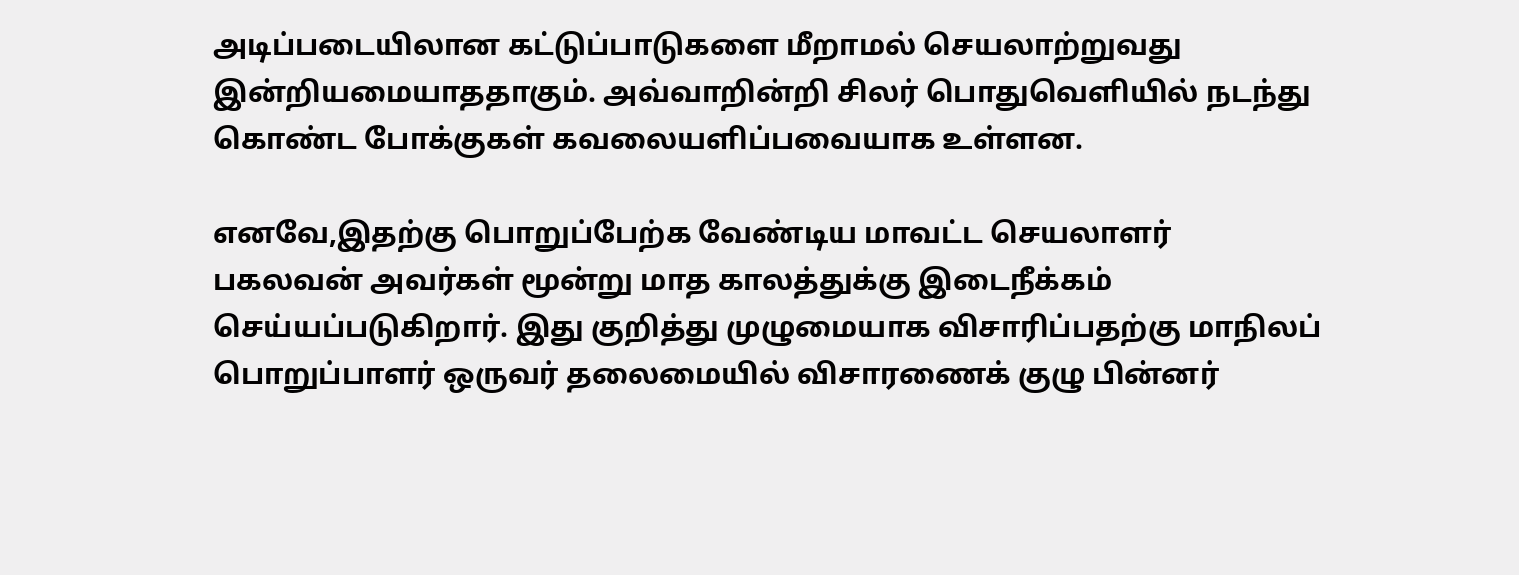அடிப்படையிலான கட்டுப்பாடுகளை மீறாமல் செயலாற்றுவது இன்றியமையாததாகும். அவ்வாறின்றி சிலர் பொதுவெளியில் நடந்து கொண்ட போக்குகள் கவலையளிப்பவையாக உள்ளன.

எனவே,இதற்கு பொறுப்பேற்க வேண்டிய மாவட்ட செயலாளர் பகலவன் அவர்கள் மூன்று மாத காலத்துக்கு இடைநீக்கம் செய்யப்படுகிறார். இது குறித்து முழுமையாக விசாரிப்பதற்கு மாநிலப் பொறுப்பாளர் ஒருவர் தலைமையில் விசாரணைக் குழு பின்னர்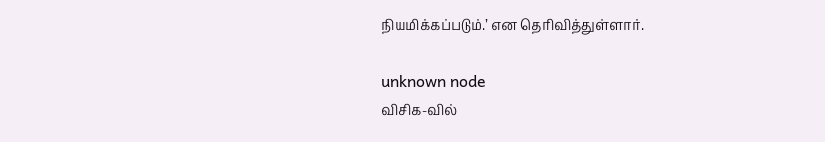நியமிக்கப்படும்.’ என தெரிவித்துள்ளார்.

unknown node
விசிக-வில்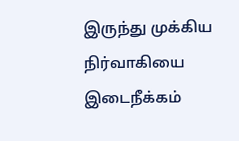இருந்து முக்கிய நிர்வாகியை இடைநீக்கம்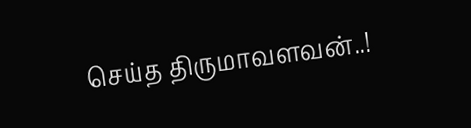செய்த திருமாவளவன்..!